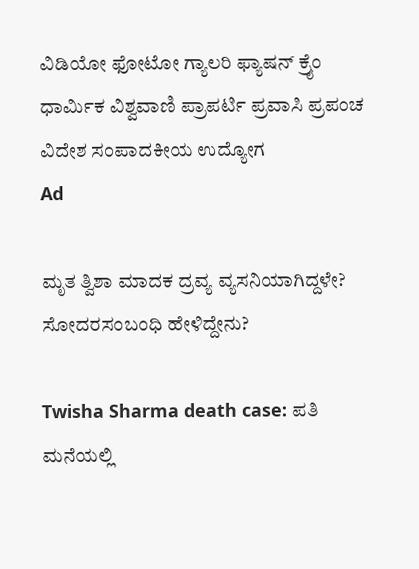ವಿಡಿಯೋ ಫೋಟೋ ಗ್ಯಾಲರಿ ಫ್ಯಾಷನ್ ಕ್ರೈಂ ಧಾರ್ಮಿಕ ವಿಶ್ವವಾಣಿ ಪ್ರಾಪರ್ಟಿ ಪ್ರವಾಸಿ ಪ್ರಪಂಚ ವಿದೇಶ ಸಂಪಾದಕೀಯ ಉದ್ಯೋಗ
Ad

ಮೃತ ತ್ವಿಶಾ ಮಾದಕ ದ್ರವ್ಯ ವ್ಯಸನಿಯಾಗಿದ್ದಳೇ? ಸೋದರಸಂಬಂಧಿ ಹೇಳಿದ್ದೇನು?

Twisha Sharma death case: ಪತಿ ಮನೆಯಲ್ಲಿ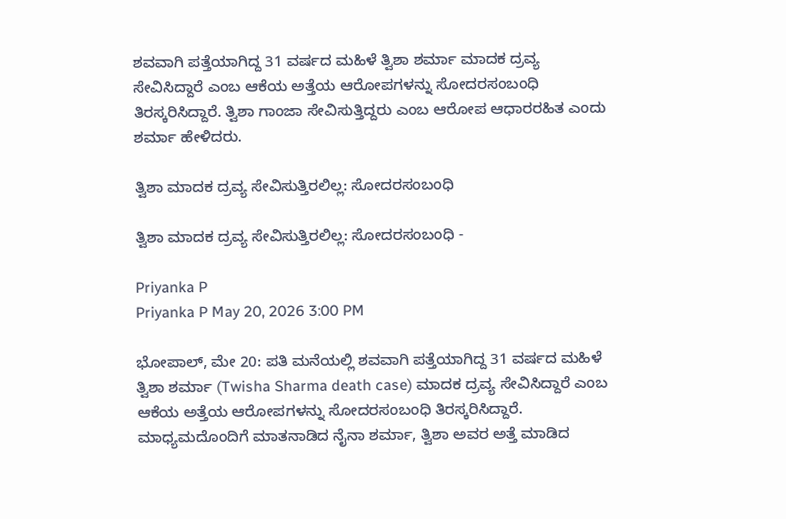ಶವವಾಗಿ ಪತ್ತೆಯಾಗಿದ್ದ 31 ವರ್ಷದ ಮಹಿಳೆ ತ್ವಿಶಾ ಶರ್ಮಾ ಮಾದಕ ದ್ರವ್ಯ ಸೇವಿಸಿದ್ದಾರೆ ಎಂಬ ಆಕೆಯ ಅತ್ತೆಯ ಆರೋಪಗಳನ್ನು ಸೋದರಸಂಬಂಧಿ ತಿರಸ್ಕರಿಸಿದ್ದಾರೆ. ತ್ವಿಶಾ ಗಾಂಜಾ ಸೇವಿಸುತ್ತಿದ್ದರು ಎಂಬ ಆರೋಪ ಆಧಾರರಹಿತ ಎಂದು ಶರ್ಮಾ ಹೇಳಿದರು.

ತ್ವಿಶಾ ಮಾದಕ ದ್ರವ್ಯ ಸೇವಿಸುತ್ತಿರಲಿಲ್ಲ: ಸೋದರಸಂಬಂಧಿ

ತ್ವಿಶಾ ಮಾದಕ ದ್ರವ್ಯ ಸೇವಿಸುತ್ತಿರಲಿಲ್ಲ: ಸೋದರಸಂಬಂಧಿ -

Priyanka P
Priyanka P May 20, 2026 3:00 PM

ಭೋಪಾಲ್, ಮೇ 20: ಪತಿ ಮನೆಯಲ್ಲಿ ಶವವಾಗಿ ಪತ್ತೆಯಾಗಿದ್ದ 31 ವರ್ಷದ ಮಹಿಳೆ ತ್ವಿಶಾ ಶರ್ಮಾ (Twisha Sharma death case) ಮಾದಕ ದ್ರವ್ಯ ಸೇವಿಸಿದ್ದಾರೆ ಎಂಬ ಆಕೆಯ ಅತ್ತೆಯ ಆರೋಪಗಳನ್ನು ಸೋದರಸಂಬಂಧಿ ತಿರಸ್ಕರಿಸಿದ್ದಾರೆ. ಮಾಧ್ಯಮದೊಂದಿಗೆ ಮಾತನಾಡಿದ ನೈನಾ ಶರ್ಮಾ, ತ್ವಿಶಾ ಅವರ ಅತ್ತೆ ಮಾಡಿದ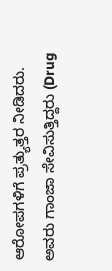ಆರೋಪಗಳಿಗೆ ಪ್ರತ್ಯುತ್ತರ ನೀಡಿದರು. ಅವರು ಗಾಂಜಾ ಸೇವಿಸುತ್ತಿದ್ದರು (Drug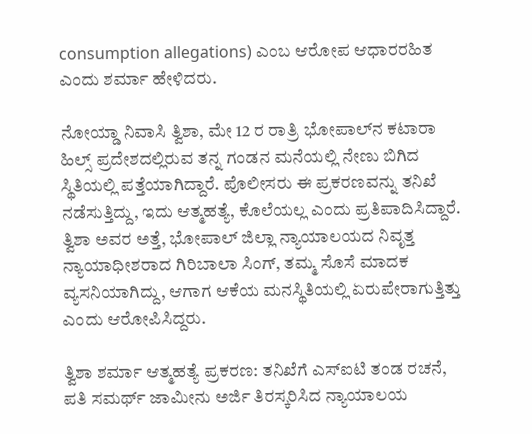consumption allegations) ಎಂಬ ಆರೋಪ ಆಧಾರರಹಿತ ಎಂದು ಶರ್ಮಾ ಹೇಳಿದರು.

ನೋಯ್ಡಾ ನಿವಾಸಿ ತ್ವಿಶಾ, ಮೇ 12 ರ ರಾತ್ರಿ ಭೋಪಾಲ್‌ನ ಕಟಾರಾ ಹಿಲ್ಸ್ ಪ್ರದೇಶದಲ್ಲಿರುವ ತನ್ನ ಗಂಡನ ಮನೆಯಲ್ಲಿ ನೇಣು ಬಿಗಿದ ಸ್ಥಿತಿಯಲ್ಲಿ ಪತ್ತೆಯಾಗಿದ್ದಾರೆ. ಪೊಲೀಸರು ಈ ಪ್ರಕರಣವನ್ನು ತನಿಖೆ ನಡೆಸುತ್ತಿದ್ದು, ಇದು ಆತ್ಮಹತ್ಯೆ, ಕೊಲೆಯಲ್ಲ ಎಂದು ಪ್ರತಿಪಾದಿಸಿದ್ದಾರೆ. ತ್ವಿಶಾ ಅವರ ಅತ್ತೆ, ಭೋಪಾಲ್ ಜಿಲ್ಲಾ ನ್ಯಾಯಾಲಯದ ನಿವೃತ್ತ ನ್ಯಾಯಾಧೀಶರಾದ ಗಿರಿಬಾಲಾ ಸಿಂಗ್, ತಮ್ಮ ಸೊಸೆ ಮಾದಕ ವ್ಯಸನಿಯಾಗಿದ್ದು, ಆಗಾಗ ಆಕೆಯ ಮನಸ್ಥಿತಿಯಲ್ಲಿ ಏರುಪೇರಾಗುತ್ತಿತ್ತು ಎಂದು ಆರೋಪಿಸಿದ್ದರು.

ತ್ವಿಶಾ ಶರ್ಮಾ ಆತ್ಮಹತ್ಯೆ ಪ್ರಕರಣ: ತನಿಖೆಗೆ ಎಸ್ಐಟಿ ತಂಡ ರಚನೆ, ಪತಿ ಸಮರ್ಥ್ ಜಾಮೀನು ಅರ್ಜಿ ತಿರಸ್ಕರಿಸಿದ ನ್ಯಾಯಾಲಯ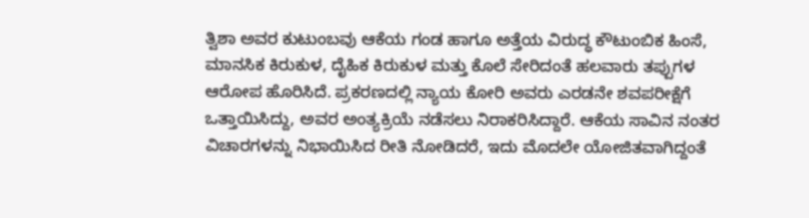ತ್ವಿಶಾ ಅವರ ಕುಟುಂಬವು ಆಕೆಯ ಗಂಡ ಹಾಗೂ ಅತ್ತೆಯ ವಿರುದ್ಧ ಕೌಟುಂಬಿಕ ಹಿಂಸೆ, ಮಾನಸಿಕ ಕಿರುಕುಳ, ದೈಹಿಕ ಕಿರುಕುಳ ಮತ್ತು ಕೊಲೆ ಸೇರಿದಂತೆ ಹಲವಾರು ತಪ್ಪುಗಳ ಆರೋಪ ಹೊರಿಸಿದೆ. ಪ್ರಕರಣದಲ್ಲಿ ನ್ಯಾಯ ಕೋರಿ ಅವರು ಎರಡನೇ ಶವಪರೀಕ್ಷೆಗೆ ಒತ್ತಾಯಿಸಿದ್ದು, ಅವರ ಅಂತ್ಯಕ್ರಿಯೆ ನಡೆಸಲು ನಿರಾಕರಿಸಿದ್ದಾರೆ. ಆಕೆಯ ಸಾವಿನ ನಂತರ ವಿಚಾರಗಳನ್ನು ನಿಭಾಯಿಸಿದ ರೀತಿ ನೋಡಿದರೆ, ಇದು ಮೊದಲೇ ಯೋಜಿತವಾಗಿದ್ದಂತೆ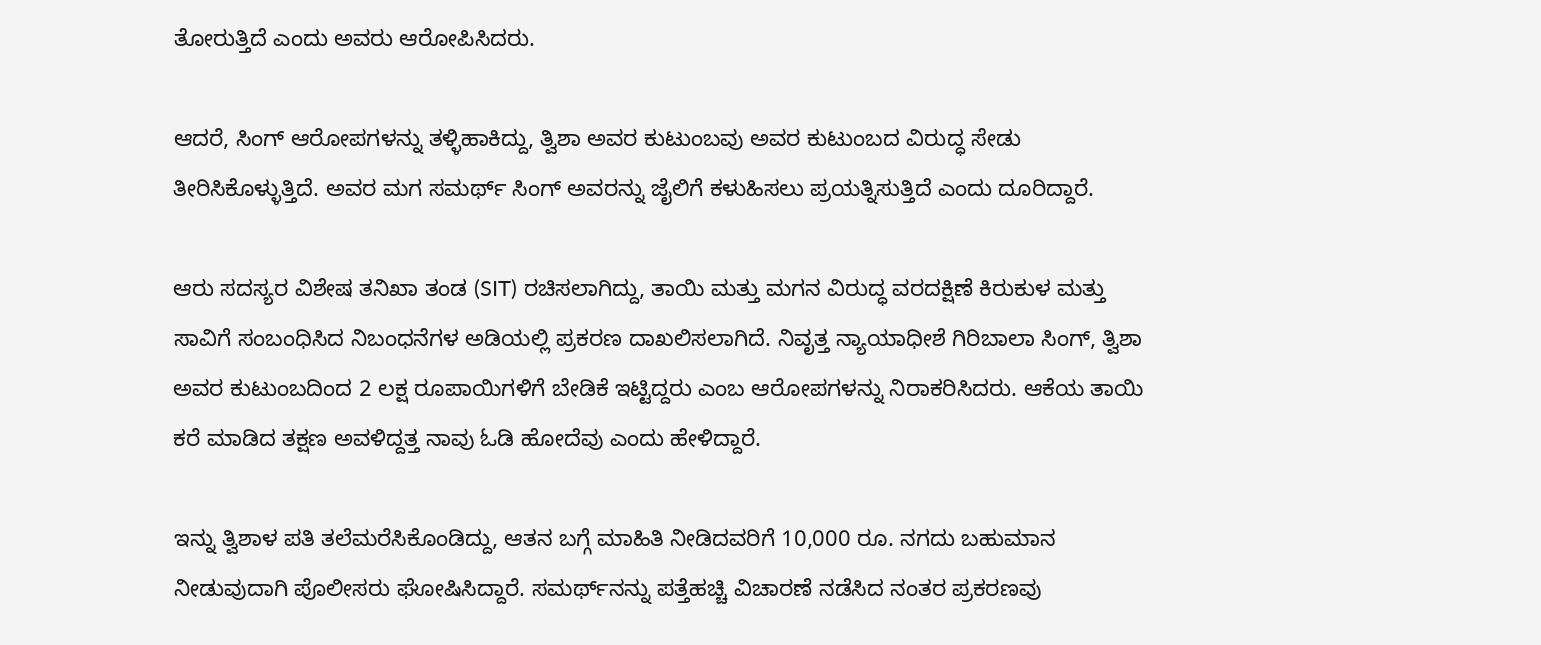ತೋರುತ್ತಿದೆ ಎಂದು ಅವರು ಆರೋಪಿಸಿದರು.

ಆದರೆ, ಸಿಂಗ್ ಆರೋಪಗಳನ್ನು ತಳ್ಳಿಹಾಕಿದ್ದು, ತ್ವಿಶಾ ಅವರ ಕುಟುಂಬವು ಅವರ ಕುಟುಂಬದ ವಿರುದ್ಧ ಸೇಡು ತೀರಿಸಿಕೊಳ್ಳುತ್ತಿದೆ. ಅವರ ಮಗ ಸಮರ್ಥ್ ಸಿಂಗ್ ಅವರನ್ನು ಜೈಲಿಗೆ ಕಳುಹಿಸಲು ಪ್ರಯತ್ನಿಸುತ್ತಿದೆ ಎಂದು ದೂರಿದ್ದಾರೆ.

ಆರು ಸದಸ್ಯರ ವಿಶೇಷ ತನಿಖಾ ತಂಡ (SIT) ರಚಿಸಲಾಗಿದ್ದು, ತಾಯಿ ಮತ್ತು ಮಗನ ವಿರುದ್ಧ ವರದಕ್ಷಿಣೆ ಕಿರುಕುಳ ಮತ್ತು ಸಾವಿಗೆ ಸಂಬಂಧಿಸಿದ ನಿಬಂಧನೆಗಳ ಅಡಿಯಲ್ಲಿ ಪ್ರಕರಣ ದಾಖಲಿಸಲಾಗಿದೆ. ನಿವೃತ್ತ ನ್ಯಾಯಾಧೀಶೆ ಗಿರಿಬಾಲಾ ಸಿಂಗ್, ತ್ವಿಶಾ ಅವರ ಕುಟುಂಬದಿಂದ 2 ಲಕ್ಷ ರೂಪಾಯಿಗಳಿಗೆ ಬೇಡಿಕೆ ಇಟ್ಟಿದ್ದರು ಎಂಬ ಆರೋಪಗಳನ್ನು ನಿರಾಕರಿಸಿದರು. ಆಕೆಯ ತಾಯಿ ಕರೆ ಮಾಡಿದ ತಕ್ಷಣ ಅವಳಿದ್ದತ್ತ ನಾವು ಓಡಿ ಹೋದೆವು ಎಂದು ಹೇಳಿದ್ದಾರೆ.

ಇನ್ನು ತ್ವಿಶಾಳ ಪತಿ ತಲೆಮರೆಸಿಕೊಂಡಿದ್ದು, ಆತನ ಬಗ್ಗೆ ಮಾಹಿತಿ ನೀಡಿದವರಿಗೆ 10,000 ರೂ. ನಗದು ಬಹುಮಾನ ನೀಡುವುದಾಗಿ ಪೊಲೀಸರು ಘೋಷಿಸಿದ್ದಾರೆ. ಸಮರ್ಥ್‌ನನ್ನು ಪತ್ತೆಹಚ್ಚಿ ವಿಚಾರಣೆ ನಡೆಸಿದ ನಂತರ ಪ್ರಕರಣವು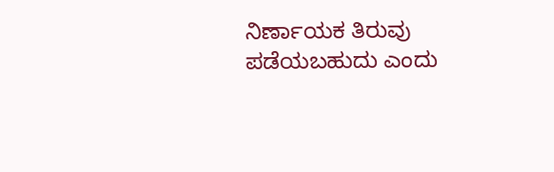ನಿರ್ಣಾಯಕ ತಿರುವು ಪಡೆಯಬಹುದು ಎಂದು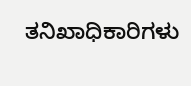ತನಿಖಾಧಿಕಾರಿಗಳು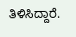ತಿಳಿಸಿದ್ದಾರೆ.